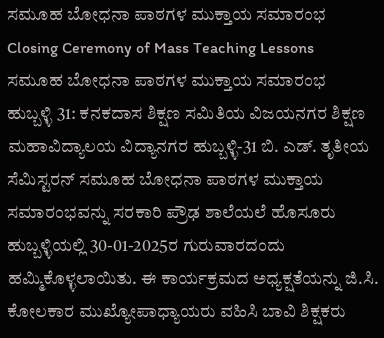ಸಮೂಹ ಬೋಧನಾ ಪಾಠಗಳ ಮುಕ್ತಾಯ ಸಮಾರಂಭ
Closing Ceremony of Mass Teaching Lessons
ಸಮೂಹ ಬೋಧನಾ ಪಾಠಗಳ ಮುಕ್ತಾಯ ಸಮಾರಂಭ
ಹುಬ್ಬಳ್ಳಿ 31: ಕನಕದಾಸ ಶಿಕ್ಷಣ ಸಮಿತಿಯ ವಿಜಯನಗರ ಶಿಕ್ಷಣ ಮಹಾವಿದ್ಯಾಲಯ ವಿದ್ಯಾನಗರ ಹುಬ್ಬಳ್ಳಿ-31 ಬಿ. ಎಡ್. ತೃತೀಯ ಸೆಮಿಸ್ಟರನ್ ಸಮೂಹ ಬೋಧನಾ ಪಾಠಗಳ ಮುಕ್ತಾಯ ಸಮಾರಂಭವನ್ನು ಸರಕಾರಿ ಪ್ರೌಢ ಶಾಲೆಯಲೆ ಹೊಸೂರು ಹುಬ್ಬಳ್ಳಿಯಲ್ಲಿ 30-01-2025ರ ಗುರುವಾರದಂದು ಹಮ್ಮಿಕೊಳ್ಳಲಾಯಿತು. ಈ ಕಾರ್ಯಕ್ರಮದ ಅಧ್ಯಕ್ಷತೆಯನ್ನು ಜಿ.ಸಿ. ಕೋಲಕಾರ ಮುಖ್ಯೋಪಾಧ್ಯಾಯರು ವಹಿಸಿ ಬಾವಿ ಶಿಕ್ಷಕರು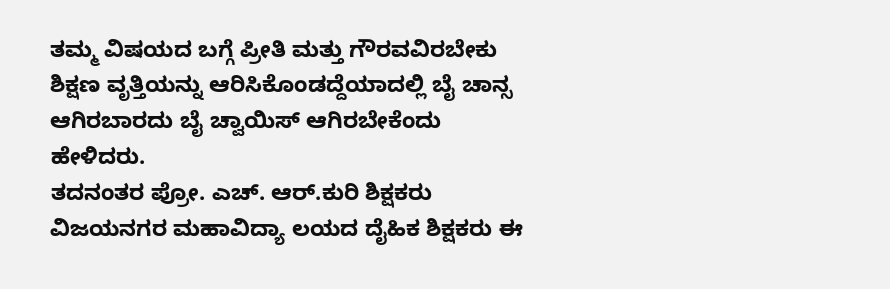ತಮ್ಮ ವಿಷಯದ ಬಗ್ಗೆ ಪ್ರೀತಿ ಮತ್ತು ಗೌರವವಿರಬೇಕು ಶಿಕ್ಷಣ ವೃತ್ತಿಯನ್ನು ಆರಿಸಿಕೊಂಡದ್ದೆಯಾದಲ್ಲಿ ಬೈ ಚಾನ್ಸ ಆಗಿರಬಾರದು ಬೈ ಚ್ವಾಯಿಸ್ ಆಗಿರಬೇಕೆಂದು ಹೇಳಿದರು.
ತದನಂತರ ಪ್ರೋ. ಎಚ್. ಆರ್.ಕುರಿ ಶಿಕ್ಷಕರು ವಿಜಯನಗರ ಮಹಾವಿದ್ಯಾ ಲಯದ ದೈಹಿಕ ಶಿಕ್ಷಕರು ಈ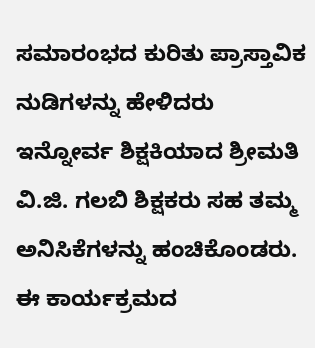ಸಮಾರಂಭದ ಕುರಿತು ಪ್ರಾಸ್ತಾವಿಕ ನುಡಿಗಳನ್ನು ಹೇಳಿದರು ಇನ್ನೋರ್ವ ಶಿಕ್ಷಕಿಯಾದ ಶ್ರೀಮತಿ ವಿ.ಜಿ. ಗಲಬಿ ಶಿಕ್ಷಕರು ಸಹ ತಮ್ಮ ಅನಿಸಿಕೆಗಳನ್ನು ಹಂಚಿಕೊಂಡರು. ಈ ಕಾರ್ಯಕ್ರಮದ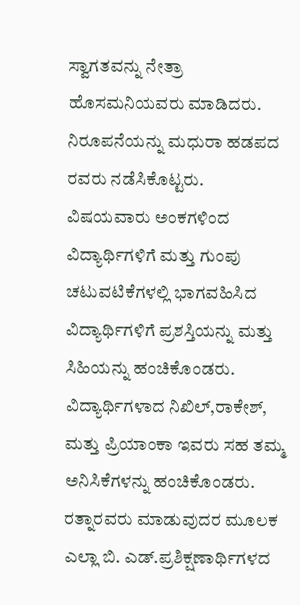ಸ್ವಾಗತವನ್ನು ನೇತ್ರಾ ಹೊಸಮನಿಯವರು ಮಾಡಿದರು. ನಿರೂಪನೆಯನ್ನು ಮಧುರಾ ಹಡಪದ ರವರು ನಡೆಸಿಕೊಟ್ಟರು. ವಿಷಯವಾರು ಅಂಕಗಳಿಂದ ವಿದ್ಯಾರ್ಥಿಗಳಿಗೆ ಮತ್ತು ಗುಂಪು ಚಟುವಟಿಕೆಗಳಲ್ಲಿ ಭಾಗವಹಿಸಿದ ವಿದ್ಯಾರ್ಥಿಗಳಿಗೆ ಪ್ರಶಸ್ತಿಯನ್ನು ಮತ್ತು ಸಿಹಿಯನ್ನು ಹಂಚಿಕೊಂಡರು. ವಿದ್ಯಾರ್ಥಿಗಳಾದ ನಿಖಿಲ್,ರಾಕೇಶ್, ಮತ್ತು ಪ್ರಿಯಾಂಕಾ ಇವರು ಸಹ ತಮ್ಮ ಅನಿಸಿಕೆಗಳನ್ನು ಹಂಚಿಕೊಂಡರು.
ರತ್ನಾರವರು ಮಾಡುವುದರ ಮೂಲಕ ಎಲ್ಲಾ ಬಿ. ಎಡ್.ಪ್ರಶಿಕ್ಷಣಾರ್ಥಿಗಳದ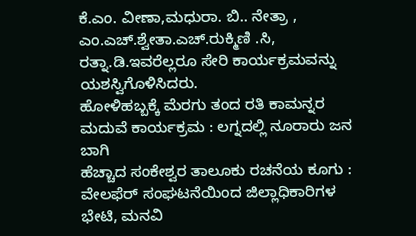ಕೆ.ಎಂ. ವೀಣಾ,ಮಧುರಾ. ಬಿ.. ನೇತ್ರಾ , ಎಂ.ಎಚ್.ಶ್ವೇತಾ.ಎಚ್.ರುಕ್ಮಿಣಿ .ಸಿ, ರತ್ನಾ.ಡಿ.ಇವರೆಲ್ಲರೂ ಸೇರಿ ಕಾರ್ಯಕ್ರಮವನ್ನು ಯಶಸ್ವಿಗೊಳಿಸಿದರು.
ಹೋಳಿಹಬ್ಬಕ್ಕೆ ಮೆರಗು ತಂದ ರತಿ ಕಾಮನ್ನರ ಮದುವೆ ಕಾರ್ಯಕ್ರಮ : ಲಗ್ನದಲ್ಲಿ ನೂರಾರು ಜನ ಬಾಗಿ
ಹೆಚ್ಚಾದ ಸಂಕೇಶ್ವರ ತಾಲೂಕು ರಚನೆಯ ಕೂಗು : ವೇಲಫೆರ್ ಸಂಘಟನೆಯಿಂದ ಜಿಲ್ಲಾಧಿಕಾರಿಗಳ ಭೇಟಿ, ಮನವಿ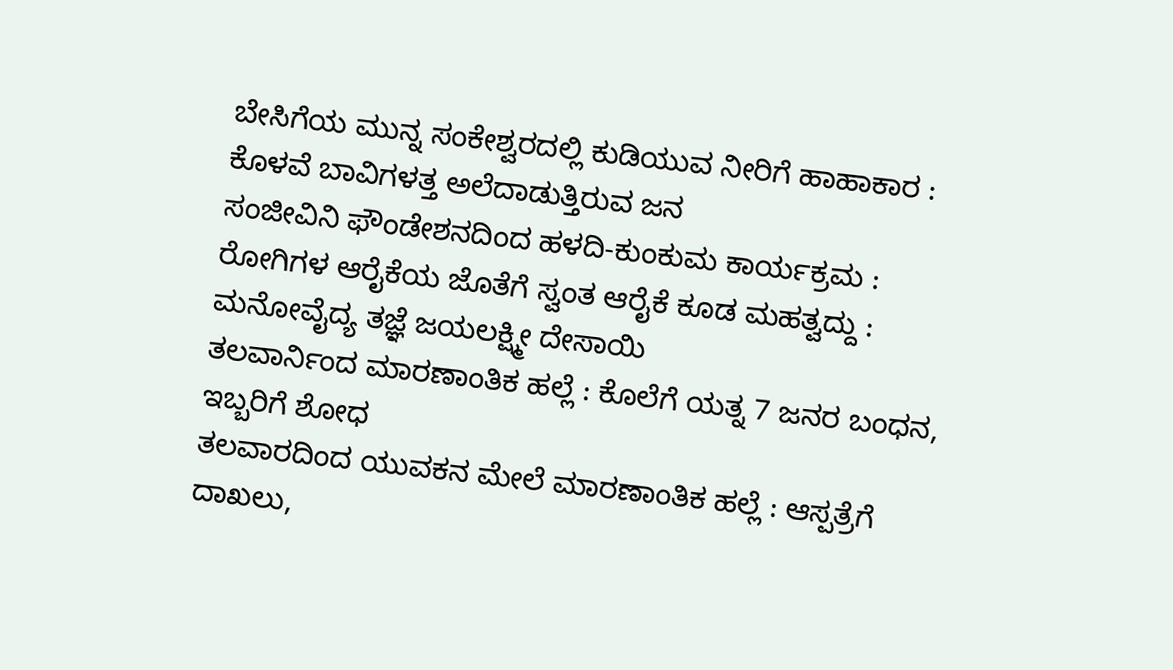ಬೇಸಿಗೆಯ ಮುನ್ನ ಸಂಕೇಶ್ವರದಲ್ಲಿ ಕುಡಿಯುವ ನೀರಿಗೆ ಹಾಹಾಕಾರ : ಕೊಳವೆ ಬಾವಿಗಳತ್ತ ಅಲೆದಾಡುತ್ತಿರುವ ಜನ
ಸಂಜೀವಿನಿ ಫೌಂಡೇಶನದಿಂದ ಹಳದಿ-ಕುಂಕುಮ ಕಾರ್ಯಕ್ರಮ : ರೋಗಿಗಳ ಆರೈಕೆಯ ಜೊತೆಗೆ ಸ್ವಂತ ಆರೈಕೆ ಕೂಡ ಮಹತ್ವದ್ದು : ಮನೋವೈದ್ಯ ತಜ್ಞೆ ಜಯಲಕ್ಷ್ಮೀ ದೇಸಾಯಿ
ತಲವಾರ್ನಿಂದ ಮಾರಣಾಂತಿಕ ಹಲ್ಲೆ : ಕೊಲೆಗೆ ಯತ್ನ 7 ಜನರ ಬಂಧನ, ಇಬ್ಬರಿಗೆ ಶೋಧ
ತಲವಾರದಿಂದ ಯುವಕನ ಮೇಲೆ ಮಾರಣಾಂತಿಕ ಹಲ್ಲೆ : ಆಸ್ಪತ್ರೆಗೆ ದಾಖಲು,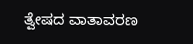ತ್ವೇಷದ ವಾತಾವರಣ